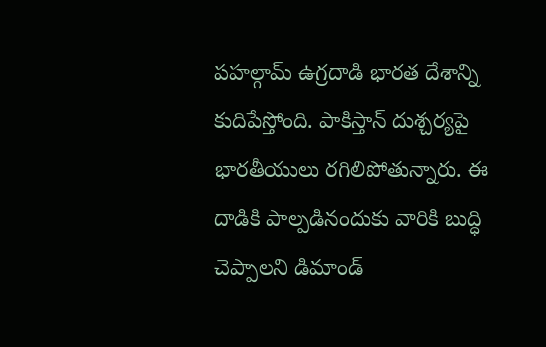పహల్గామ్ ఉగ్రదాడి భారత దేశాన్ని కుదిపేస్తోంది. పాకిస్తాన్ దుశ్చర్యపై భారతీయులు రగిలిపోతున్నారు. ఈ దాడికి పాల్పడినందుకు వారికి బుద్ధి చెప్పాలని డిమాండ్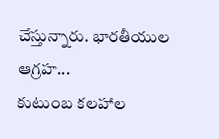చేస్తున్నారు. భారతీయుల ఆగ్రహ...
కుటుంబ కలహాల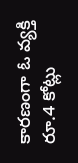కారణంగా ఓ వ్యక్తి రూ.4 కోట్లు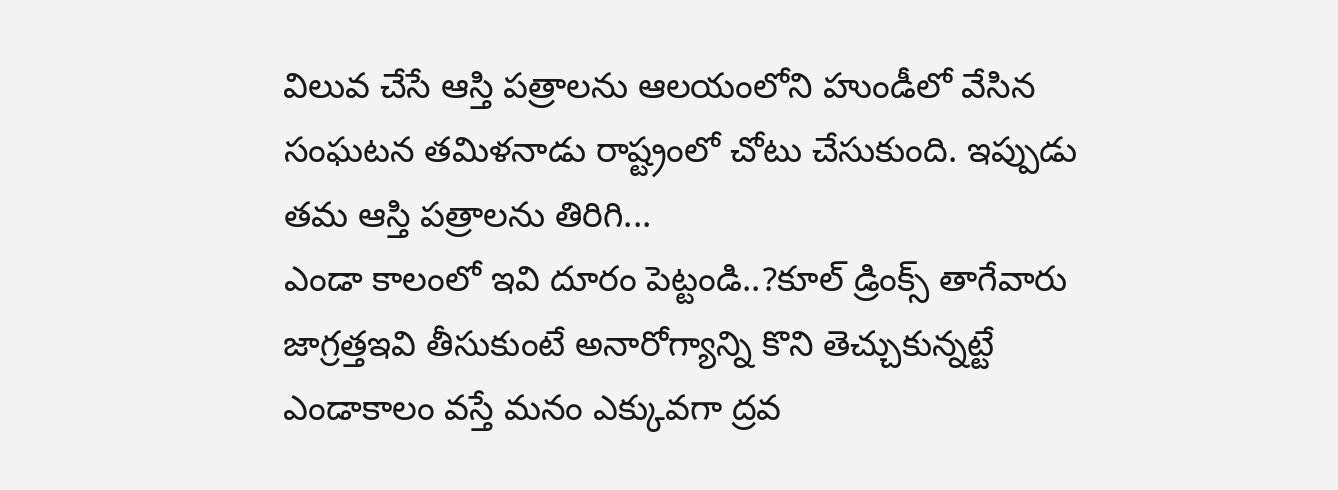విలువ చేసే ఆస్తి పత్రాలను ఆలయంలోని హుండీలో వేసిన సంఘటన తమిళనాడు రాష్ట్రంలో చోటు చేసుకుంది. ఇప్పుడు తమ ఆస్తి పత్రాలను తిరిగి...
ఎండా కాలంలో ఇవి దూరం పెట్టండి..?కూల్ డ్రింక్స్ తాగేవారు జాగ్రత్తఇవి తీసుకుంటే అనారోగ్యాన్ని కొని తెచ్చుకున్నట్టే
ఎండాకాలం వస్తే మనం ఎక్కువగా ద్రవ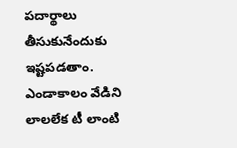పదార్థాలు తీసుకునేందుకు ఇష్టపడతాం. ఎండాకాలం వేడిని లాలలేక టీ లాంటి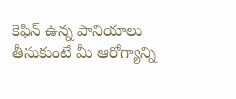కెఫిన్ ఉన్న పానియాలు తీసుకుంటే మీ ఆరోగ్యాన్ని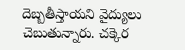దెబ్బతీస్తాయని వైద్యులు చెబుతున్నారు. చక్కెర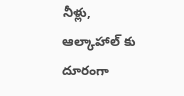నీళ్లు, ఆల్కాహాల్ కు దూరంగా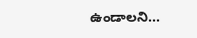ఉండాలని...